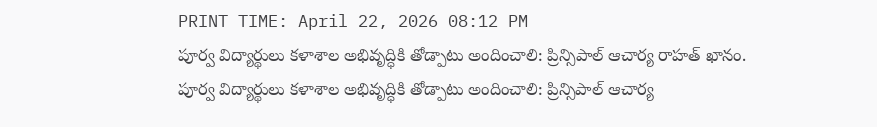PRINT TIME: April 22, 2026 08:12 PM
పూర్వ విద్యార్థులు కళాశాల అభివృద్ధికి తోడ్పాటు అందించాలి: ప్రిన్సిపాల్ ఆచార్య రాహత్ ఖానం.
పూర్వ విద్యార్థులు కళాశాల అభివృద్ధికి తోడ్పాటు అందించాలి: ప్రిన్సిపాల్ ఆచార్య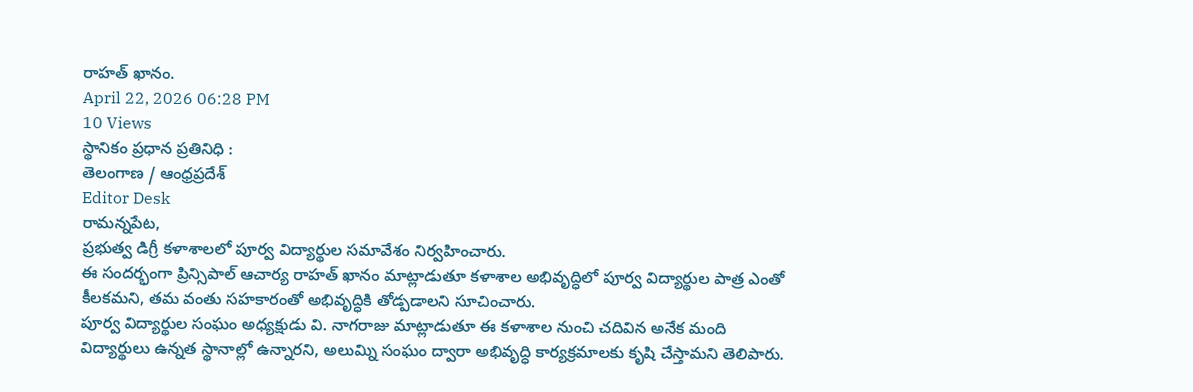రాహత్ ఖానం.
April 22, 2026 06:28 PM
10 Views
స్థానికం ప్రధాన ప్రతినిధి :
తెలంగాణ / ఆంధ్రప్రదేశ్
Editor Desk
రామన్నపేట,
ప్రభుత్వ డిగ్రీ కళాశాలలో పూర్వ విద్యార్థుల సమావేశం నిర్వహించారు.
ఈ సందర్భంగా ప్రిన్సిపాల్ ఆచార్య రాహత్ ఖానం మాట్లాడుతూ కళాశాల అభివృద్ధిలో పూర్వ విద్యార్థుల పాత్ర ఎంతో కీలకమని, తమ వంతు సహకారంతో అభివృద్ధికి తోడ్పడాలని సూచించారు.
పూర్వ విద్యార్థుల సంఘం అధ్యక్షుడు వి. నాగరాజు మాట్లాడుతూ ఈ కళాశాల నుంచి చదివిన అనేక మంది విద్యార్థులు ఉన్నత స్థానాల్లో ఉన్నారని, అలుమ్ని సంఘం ద్వారా అభివృద్ధి కార్యక్రమాలకు కృషి చేస్తామని తెలిపారు.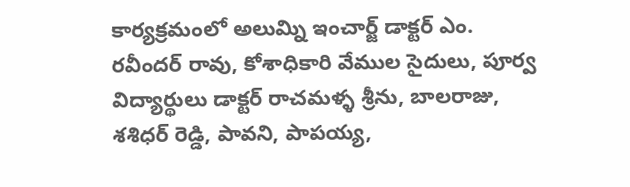కార్యక్రమంలో అలుమ్ని ఇంచార్జ్ డాక్టర్ ఎం. రవీందర్ రావు, కోశాధికారి వేముల సైదులు, పూర్వ విద్యార్థులు డాక్టర్ రాచమళ్ళ శ్రీను, బాలరాజు, శశిధర్ రెడ్డి, పావని, పాపయ్య,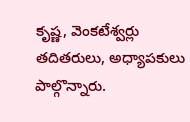కృష్ణ, వెంకటేశ్వర్లు తదితరులు, అధ్యాపకులు పాల్గొన్నారు.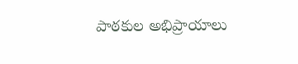పాఠకుల అభిప్రాయాలు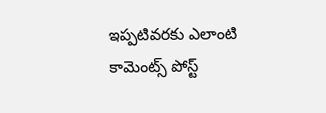ఇప్పటివరకు ఎలాంటి కామెంట్స్ పోస్ట్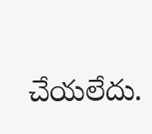చేయలేదు.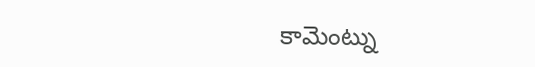కామెంట్ను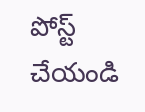పోస్ట్ చేయండి